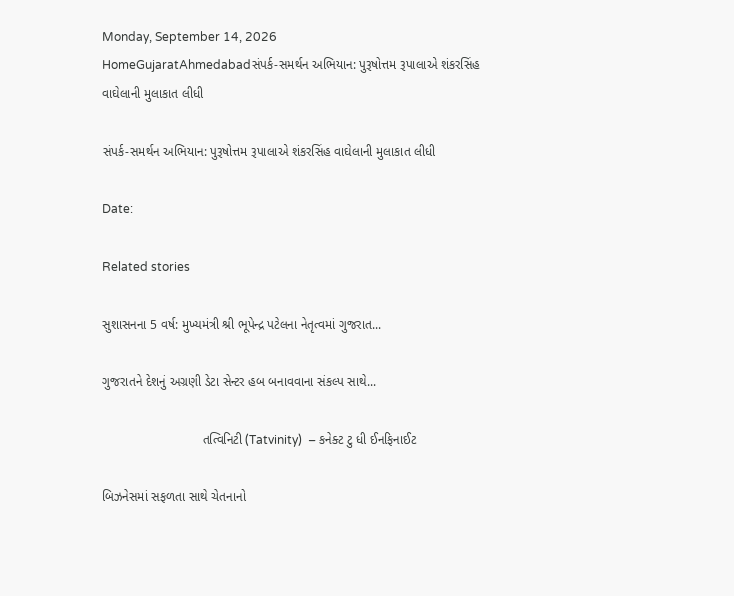Monday, September 14, 2026
HomeGujaratAhmedabadસંપર્ક-સમર્થન અભિયાન: પુરૂષોત્તમ રૂપાલાએ શંકરસિંહ વાઘેલાની મુલાકાત લીધી

સંપર્ક-સમર્થન અભિયાન: પુરૂષોત્તમ રૂપાલાએ શંકરસિંહ વાઘેલાની મુલાકાત લીધી

Date:

Related stories

સુશાસનના 5 વર્ષ: મુખ્યમંત્રી શ્રી ભૂપેન્દ્ર પટેલના નેતૃત્વમાં ગુજરાત...

ગુજરાતને દેશનું અગ્રણી ડેટા સેન્ટર હબ બનાવવાના સંકલ્પ સાથે...

                            તત્વિનિટી (Tatvinity)  – કનેક્ટ ટુ ધી ઈનફિનાઈટ

બિઝનેસમાં સફળતા સાથે ચેતનાનો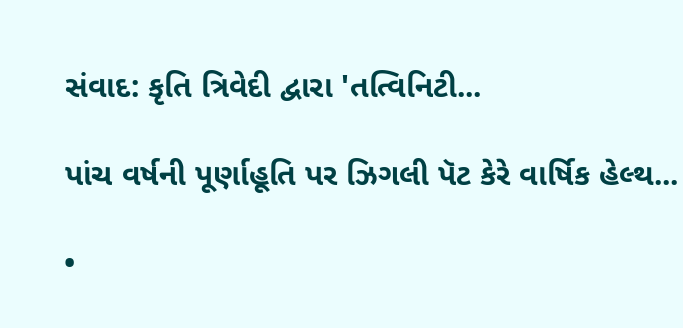સંવાદ: કૃતિ ત્રિવેદી દ્વારા 'તત્વિનિટી...

પાંચ વર્ષની પૂર્ણાહૂતિ પર ઝિગલી પૅટ કેરે વાર્ષિક હેલ્થ...

•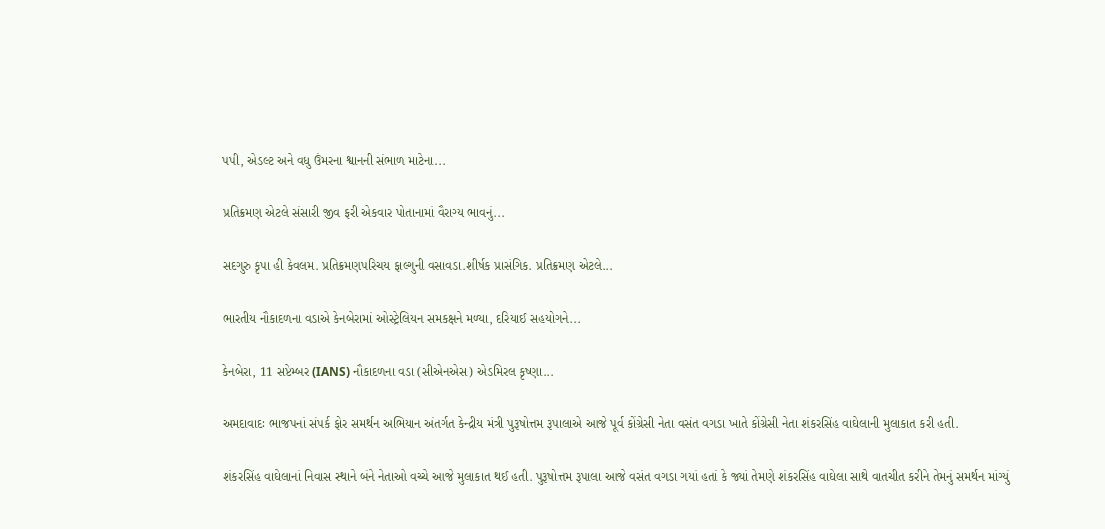પપી, એડલ્ટ અને વધુ ઉંમરના શ્વાનની સંભાળ માટેના...

પ્રતિક્રમણ એટલે સંસારી જીવ ફરી એકવાર પોતાનામાં વૈરાગ્ય ભાવનું...

સદગુરુ કૃપા હી કેવલમ. પ્રતિક્રમણપરિચય ફાલ્ગુની વસાવડા.શીર્ષક પ્રાસંગિક. પ્રતિક્રમણ એટલે...

ભારતીય નૌકાદળના વડાએ કેનબેરામાં ઓસ્ટ્રેલિયન સમકક્ષને મળ્યા, દરિયાઈ સહયોગને...

કેનબેરા, 11 સપ્ટેમ્બર (IANS) નૌકાદળના વડા (સીએનએસ) એડમિરલ કૃષ્ણા...

અમદાવાદઃ ભાજપનાં સંપર્ક ફોર સમર્થન અભિયાન અંતર્ગત કેન્દ્રીય મંત્રી પુરૂષોત્તમ રૂપાલાએ આજે પૂર્વ કોંગ્રેસી નેતા વસંત વગડા ખાતે કોંગ્રેસી નેતા શંકરસિંહ વાઘેલાની મુલાકાત કરી હતી.

શંકરસિંહ વાઘેલાનાં નિવાસ સ્થાને બંને નેતાઓ વચ્ચે આજે મુલાકાત થઈ હતી. પુરૂષોત્તમ રૂપાલા આજે વસંત વગડા ગયાં હતાં કે જ્યાં તેમણે શંકરસિંહ વાઘેલા સાથે વાતચીત કરીને તેમનું સમર્થન માંગ્યું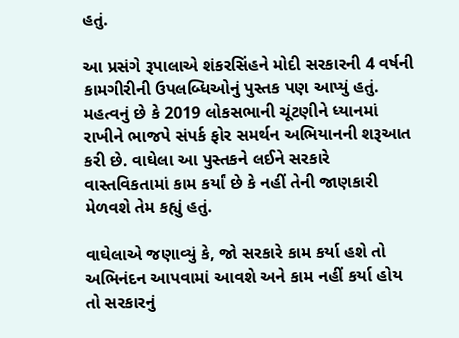હતું.

આ પ્રસંગે રૂપાલાએ શંકરસિંહને મોદી સરકારની 4 વર્ષની કામગીરીની ઉપલબ્ધિઓનું પુસ્તક પણ આપ્યું હતું. મહત્વનું છે કે 2019 લોકસભાની ચૂંટણીને ધ્યાનમાં રાખીને ભાજપે સંપર્ક ફોર સમર્થન અભિયાનની શરૂઆત કરી છે. વાઘેલા આ પુસ્તકને લઈને સરકારે વાસ્તવિકતામાં કામ કર્યાં છે કે નહીં તેની જાણકારી મેળવશે તેમ કહ્યું હતું.

વાઘેલાએ જણાવ્યું કે, જો સરકારે કામ કર્યા હશે તો અભિનંદન આપવામાં આવશે અને કામ નહીં કર્યા હોય તો સરકારનું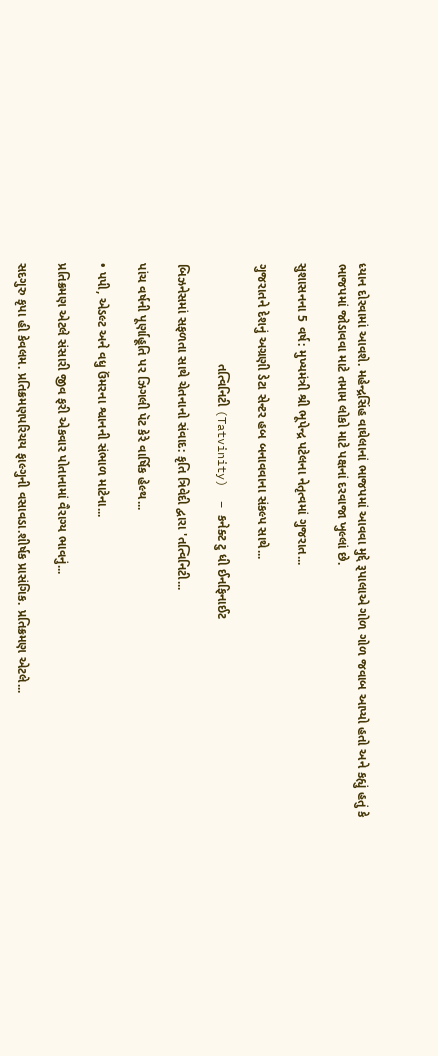ધ્યાન દોરવામાં આવશે. મહેન્દ્રસિંહ વાઘેલાનાં ભાજપમાં આવવા મુદ્દે રૂપાલાએ ગોળ ગોળ જવાબ આપ્યો હતો અને કહ્યું હતું કે ભાજપમાં જોડાવવા માટે તમામ લોકો માટે પક્ષનાં દરવાજા ખુલ્લાં છે.

સુશાસનના 5 વર્ષ: મુખ્યમંત્રી શ્રી ભૂપેન્દ્ર પટેલના નેતૃત્વમાં ગુજરાત...

ગુજરાતને દેશનું અગ્રણી ડેટા સેન્ટર હબ બનાવવાના સંકલ્પ સાથે...

                            તત્વિનિટી (Tatvinity)  – કનેક્ટ ટુ ધી ઈનફિનાઈટ

બિઝનેસમાં સફળતા સાથે ચેતનાનો સંવાદ: કૃતિ ત્રિવેદી દ્વારા 'તત્વિનિટી...

પાંચ વર્ષની પૂર્ણાહૂતિ પર ઝિગલી પૅટ કેરે વાર્ષિક હેલ્થ...

• પપી, એડલ્ટ અને વધુ ઉંમરના શ્વાનની સંભાળ માટેના...

પ્રતિક્રમણ એટલે સંસારી જીવ ફરી એકવાર પોતાનામાં વૈરાગ્ય ભાવનું...

સદગુરુ કૃપા હી કેવલમ. પ્રતિક્રમણપરિચય ફાલ્ગુની વસાવડા.શીર્ષક પ્રાસંગિક. પ્રતિક્રમણ એટલે...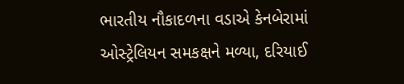ભારતીય નૌકાદળના વડાએ કેનબેરામાં ઓસ્ટ્રેલિયન સમકક્ષને મળ્યા, દરિયાઈ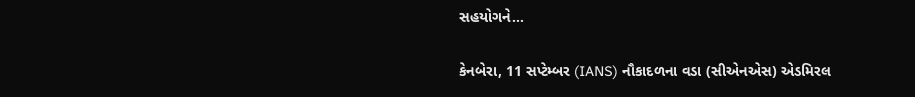સહયોગને...

કેનબેરા, 11 સપ્ટેમ્બર (IANS) નૌકાદળના વડા (સીએનએસ) એડમિરલ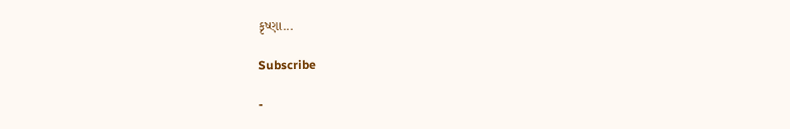કૃષ્ણા...

Subscribe

-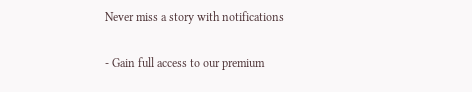Never miss a story with notifications

- Gain full access to our premium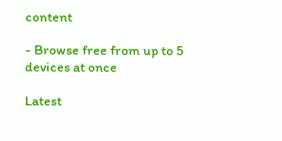content

- Browse free from up to 5 devices at once

Latest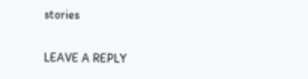stories

LEAVE A REPLY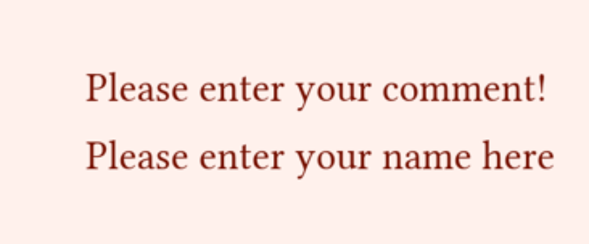Please enter your comment!
Please enter your name here